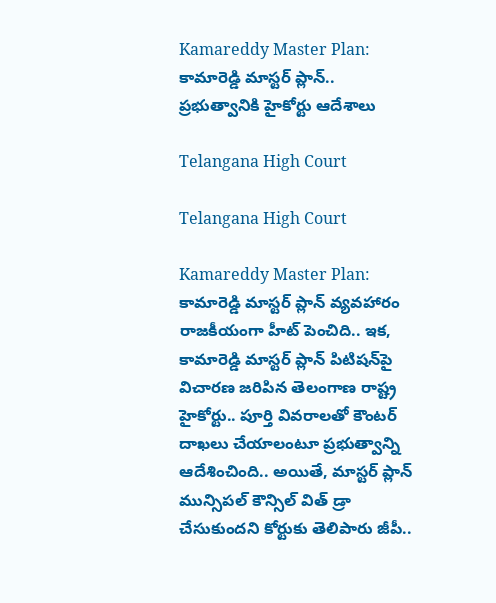Kamareddy Master Plan: కామారెడ్డి మాస్టర్‌ ప్లాన్‌.. ప్రభుత్వానికి హైకోర్టు ఆదేశాలు

Telangana High Court

Telangana High Court

Kamareddy Master Plan: కామారెడ్డి మాస్టర్ ప్లాన్ వ్యవహారం రాజకీయంగా హీట్‌ పెంచిది.. ఇక, కామారెడ్డి మాస్టర్‌ ప్లాన్‌ పిటిషన్‌పై విచారణ జరిపిన తెలంగాణ రాష్ట్ర హైకోర్టు.. పూర్తి వివరాలతో కౌంటర్‌ దాఖలు చేయాలంటూ ప్రభుత్వాన్ని ఆదేశించింది.. అయితే, మాస్టర్ ప్లాన్ మున్సిపల్ కౌన్సిల్ విత్ డ్రా చేసుకుందని కోర్టుకు తెలిపారు జీపీ..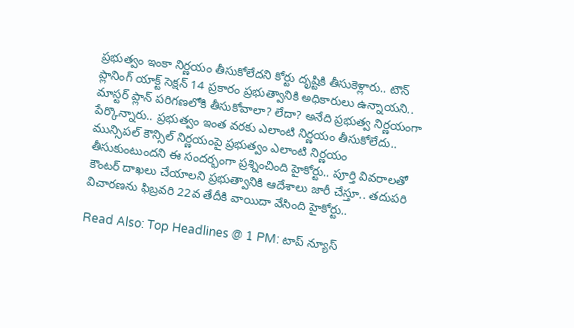ప్రభుత్వం ఇంకా నిర్ణయం తీసుకోలేదని కోర్టు దృష్టికి తీసుకెళ్లారు.. టౌన్ ప్లానింగ్ యాక్ట్ సెక్షన్ 14 ప్రకారం ప్రభుత్వానికి అధికారులు ఉన్నాయని.. మాస్టర్ ప్లాన్ పరిగణలోకి తీసుకోవాలా? లేదా? అనేది ప్రభుత్వ నిర్ణయంగా పేర్కొన్నారు.. ప్రభుత్వం ఇంత వరకు ఎలాంటి నిర్ణయం తీసుకోలేదు.. మున్సిపల్ కౌన్సిల్ నిర్ణయంపై ప్రభుత్వం ఎలాంటి నిర్ణయం తీసుకుంటుందని ఈ సందర్భంగా ప్రశ్నించింది హైకోర్టు.. పూర్తి వివరాలతో కౌంటర్ దాఖలు చేయాలని ప్రభుత్వానికి ఆదేశాలు జారీ చేస్తూ.. తదుపరి విచారణను ఫిబ్రవరి 22వ తేదీకి వాయిదా వేసింది హైకోర్టు..

Read Also: Top Headlines @ 1 PM: టాప్‌ న్యూస్‌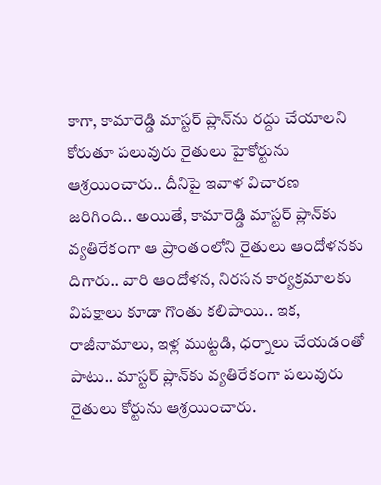కాగా, కామారెడ్డి మాస్టర్ ప్లాన్‌ను రద్దు చేయాలని కోరుతూ పలువురు రైతులు హైకోర్టును ఆశ్రయించారు.. దీనిపై ఇవాళ విచారణ జరిగింది.. అయితే, కామారెడ్డి మాస్టర్‌ ప్లాన్‌కు వ్యతిరేకంగా ఆ ప్రాంతంలోని రైతులు ఆందోళనకు దిగారు.. వారి ఆందోళన, నిరసన కార్యక్రమాలకు విపక్షాలు కూడా గొంతు కలిపాయి.. ఇక, రాజీనామాలు, ఇళ్ల ముట్టడి, ధర్నాలు చేయడంతో పాటు.. మాస్టర్ ప్లాన్‌కు వ్యతిరేకంగా పలువురు రైతులు కోర్టును ఆశ్రయించారు.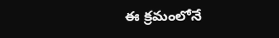ఈ క్రమంలోనే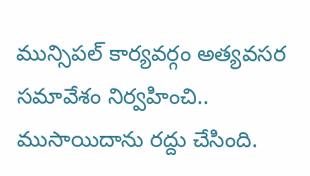మున్సిపల్‌ కార్యవర్గం అత్యవసర సమావేశం నిర్వహించి.. ముసాయిదాను రద్దు చేసింది.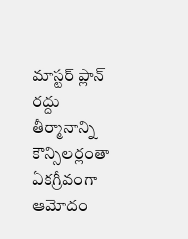మాస్టర్ ప్లాన్ రద్దు తీర్మానాన్ని కౌన్సిలర్లంతా ఏకగ్రీవంగా ఆమోదం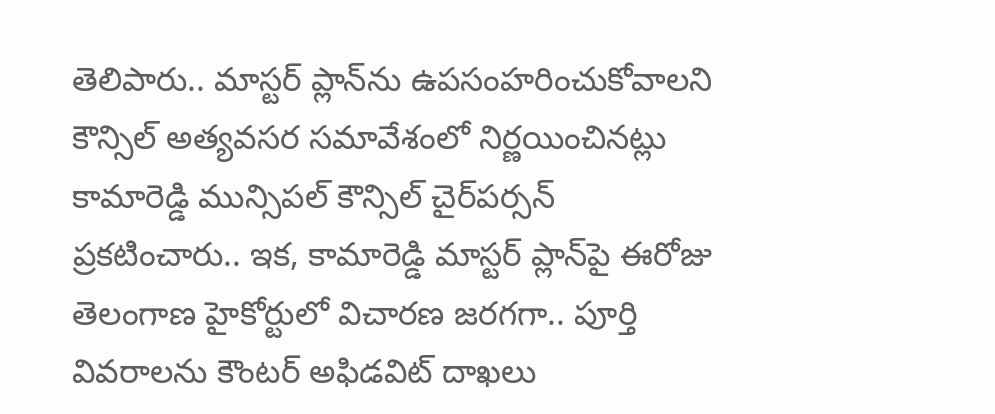తెలిపారు.. మాస్టర్ ప్లాన్‌ను ఉపసంహరించుకోవాలని కౌన్సిల్ అత్యవసర సమావేశంలో నిర్ణయించినట్లు కామారెడ్డి మున్సిపల్ కౌన్సిల్ చైర్‌పర్సన్ ప్రకటించారు.. ఇక, కామారెడ్డి మాస్టర్‌ ప్లాన్‌పై ఈరోజు తెలంగాణ హైకోర్టులో విచారణ జరగగా.. పూర్తి వివరాలను కౌంటర్ అఫిడవిట్‌ దాఖలు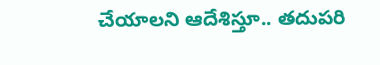చేయాలని ఆదేశిస్తూ.. తదుపరి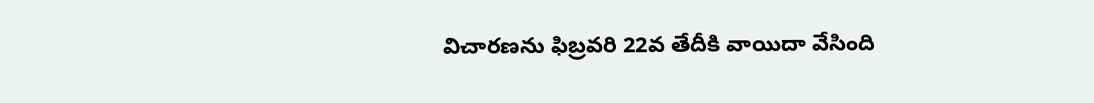విచారణను ఫిబ్రవరి 22వ తేదీకి వాయిదా వేసింది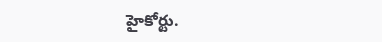హైకోర్టు.